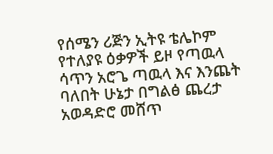የሰሜን ሪጅን ኢትዩ ቴሌኮም የተለያዩ ዕቃዎች ይዞ የጣዉላ ሳጥን አሮጌ ጣዉላ እና እንጨት ባለበት ሁኔታ በግልፅ ጨረታ አወዳድሮ መሸጥ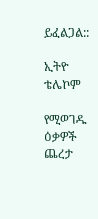ይፈልጋል::

ኢትዮ ቴሌኮም

የሚወገዱ ዕቃዎች ጨረታ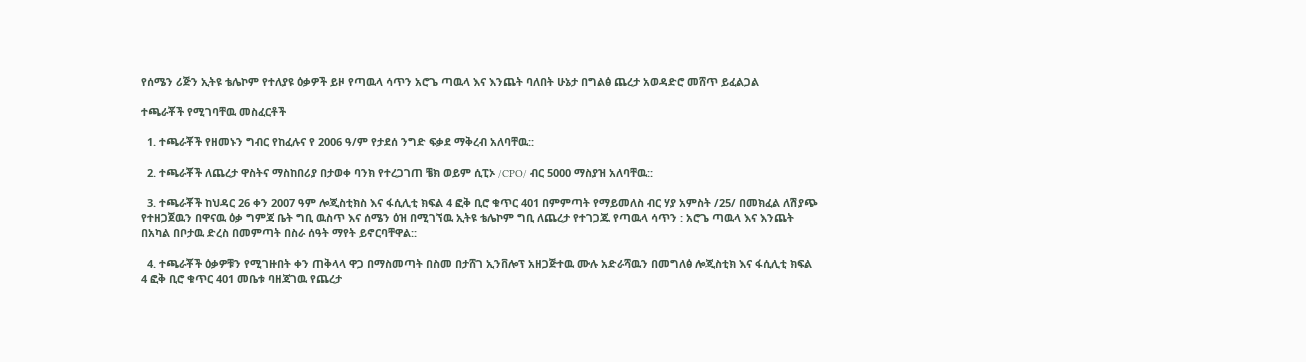የሰሜን ሪጅን ኢትዩ ቴሌኮም የተለያዩ ዕቃዎች ይዞ የጣዉላ ሳጥን አሮጌ ጣዉላ እና እንጨት ባለበት ሁኔታ በግልፅ ጨረታ አወዳድሮ መሸጥ ይፈልጋል

ተጫራቾች የሚገባቸዉ መስፈርቶች

  1. ተጫራቾች የዘመኑን ግብር የከፈሉና የ 2006 ዓ/ም የታደሰ ንግድ ፍቃደ ማቅረብ አለባቸዉ::

  2. ተጫራቾች ለጨረታ ዋስትና ማስከበሪያ በታወቀ ባንክ የተረጋገጠ ቼክ ወይም ሲፒኦ /CPO/ ብር 5000 ማስያዝ አለባቸዉ::

  3. ተጫራቾች ከህዳር 26 ቀን 2007 ዓም ሎጂስቲክስ እና ፋሲሊቲ ክፍል 4 ፎቅ ቢሮ ቁጥር 401 በምምጣት የማይመለስ ብር ሃያ አምስት /25/ በመክፈል ለሽያጭ የተዘጋጀዉን በዋናዉ ዕቃ ግምጃ ቤት ግቢ ዉስጥ እና ሰሜን ዕዝ በሚገኘዉ ኢትዩ ቴሌኮም ግቢ ለጨረታ የተገጋጁ የጣዉላ ሳጥን : አሮጌ ጣዉላ እና እንጨት በአካል በቦታዉ ድረስ በመምጣት በስራ ሰዓት ማየት ይኖርባቸዋል::

  4. ተጫራቾች ዕቃዎቹን የሚገዙበት ቀን ጠቅላላ ዋጋ በማስመጣት በስመ በታሸገ ኢንቨሎፕ አዘጋጅተዉ ሙሉ አድራሻዉን በመግለፅ ሎጂስቲክ እና ፋሲሊቲ ክፍል 4 ፎቅ ቢሮ ቁጥር 401 መቤቱ ባዘጃገዉ የጨረታ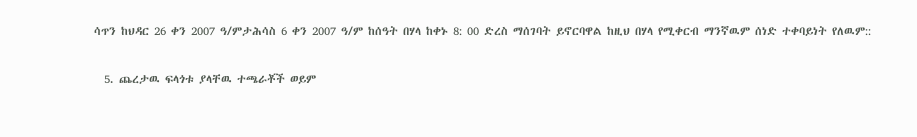ሳጥን ከህዳር 26 ቀን 2007 ዓ/ምታሕሳስ 6 ቀን 2007 ዓ/ም ከሰዓት በሃላ ከቀኑ 8: 00 ድረስ ማሰገባት ይኖርባዋል ከዚህ በሃላ የሚቀርብ ማንኛዉም ሰነድ ተቀባይነት የለዉም::

  5. ጨረታዉ ፍላጎቱ ያላቸዉ ተጫራቾች ወይም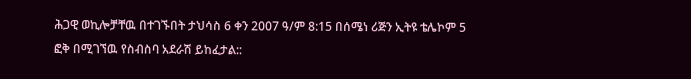ሕጋዊ ወኪሎቻቸዉ በተገኙበት ታህሳስ 6 ቀን 2007 ዓ/ም 8:15 በሰሜነ ሪጅን ኢትዩ ቴሌኮም 5 ፎቅ በሚገኘዉ የስብስባ አደራሽ ይከፈታል::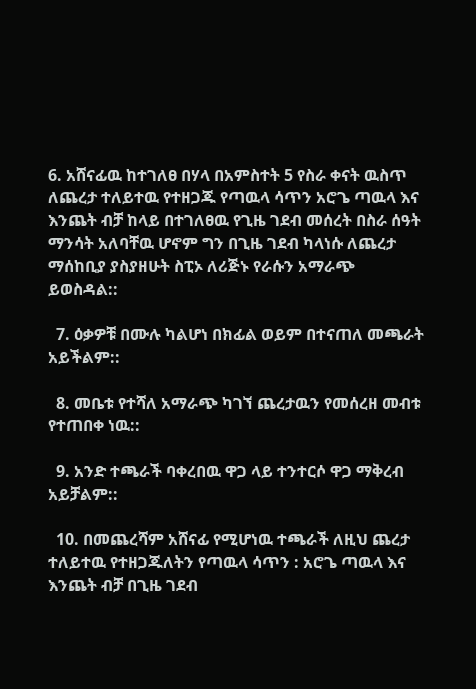6. አሸናፊዉ ከተገለፀ በሃላ በአምስተት 5 የስራ ቀናት ዉስጥ ለጨረታ ተለይተዉ የተዘጋጁ የጣዉላ ሳጥን አሮጌ ጣዉላ እና እንጨት ብቻ ከላይ በተገለፀዉ የጊዜ ገደብ መሰረት በስራ ሰዓት ማንሳት አለባቸዉ ሆኖም ግን በጊዜ ገደብ ካላነሱ ለጨረታ ማሰከቢያ ያስያዘሁት ስፒኦ ለሪጅኑ የራሱን አማራጭ ይወስዳል::

  7. ዕቃዎቹ በሙሉ ካልሆነ በክፊል ወይም በተናጠለ መጫራት አይችልም::

  8. መቤቱ የተሻለ አማራጭ ካገኘ ጨረታዉን የመሰረዘ መብቱ የተጠበቀ ነዉ::

  9. አንድ ተጫራች ባቀረበዉ ዋጋ ላይ ተንተርሶ ዋጋ ማቅረብ አይቻልም::

  10. በመጨረሻም አሸናፊ የሚሆነዉ ተጫራች ለዚህ ጨረታ ተለይተዉ የተዘጋጁለትን የጣዉላ ሳጥን : አሮጌ ጣዉላ እና እንጨት ብቻ በጊዜ ገደብ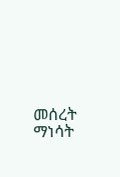መሰረት ማነሳት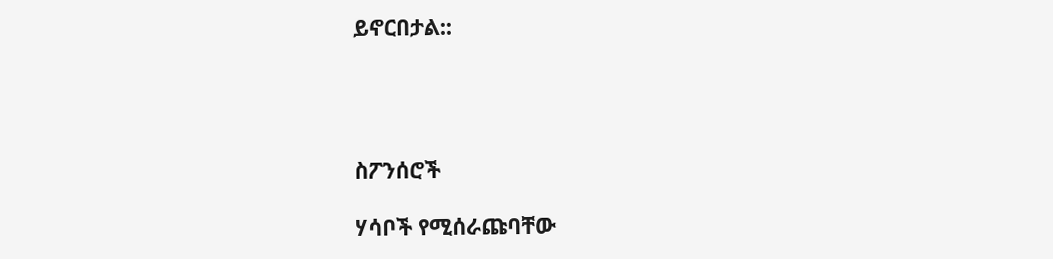ይኖርበታል::




ስፖንሰሮች

ሃሳቦች የሚሰራጩባቸው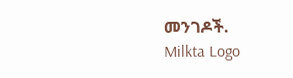መንገዶች.
Milkta Logo